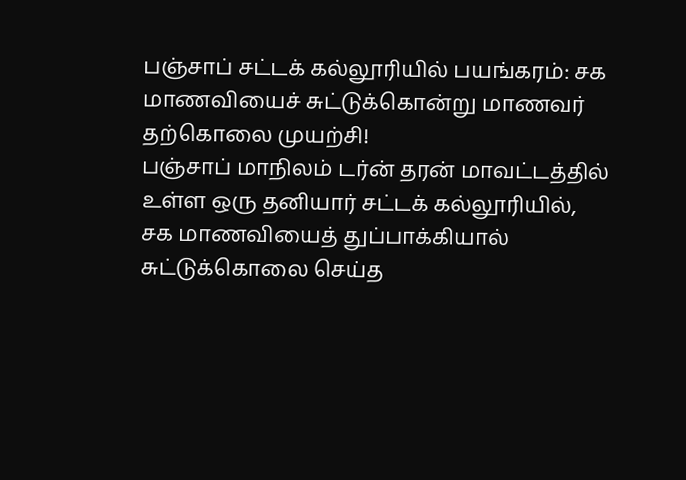பஞ்சாப் சட்டக் கல்லூரியில் பயங்கரம்: சக மாணவியைச் சுட்டுக்கொன்று மாணவர் தற்கொலை முயற்சி!
பஞ்சாப் மாநிலம் டர்ன் தரன் மாவட்டத்தில் உள்ள ஒரு தனியார் சட்டக் கல்லூரியில், சக மாணவியைத் துப்பாக்கியால் சுட்டுக்கொலை செய்த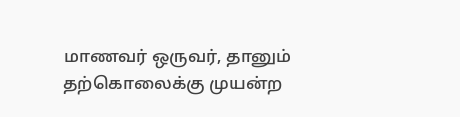மாணவர் ஒருவர், தானும் தற்கொலைக்கு முயன்ற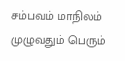சம்பவம் மாநிலம் முழுவதும் பெரும்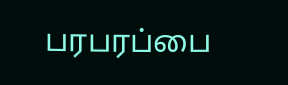பரபரப்பை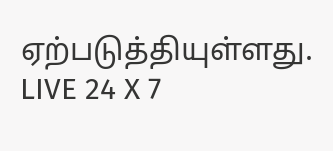ஏற்படுத்தியுள்ளது.
LIVE 24 X 7